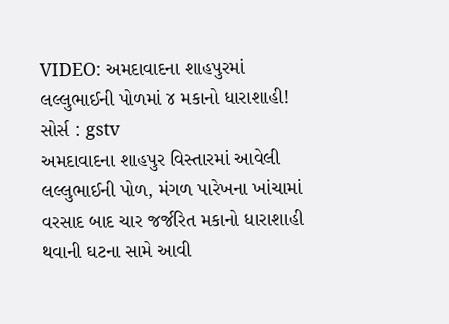VIDEO: અમદાવાદના શાહપુરમાં લલ્લુભાઈની પોળમાં ૪ મકાનો ધારાશાહી!
સોર્સ : gstv
અમદાવાદના શાહપુર વિસ્તારમાં આવેલી લલ્લુભાઈની પોળ, મંગળ પારેખના ખાંચામાં વરસાદ બાદ ચાર જર્જરિત મકાનો ધારાશાહી થવાની ઘટના સામે આવી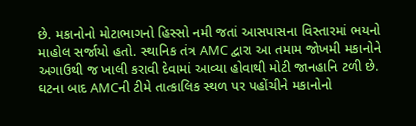છે. મકાનોનો મોટાભાગનો હિસ્સો નમી જતાં આસપાસના વિસ્તારમાં ભયનો માહોલ સર્જાયો હતો. સ્થાનિક તંત્ર AMC દ્વારા આ તમામ જોખમી મકાનોને અગાઉથી જ ખાલી કરાવી દેવામાં આવ્યા હોવાથી મોટી જાનહાનિ ટળી છે. ઘટના બાદ AMCની ટીમે તાત્કાલિક સ્થળ પર પહોંચીને મકાનોનો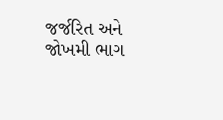જર્જરિત અને જોખમી ભાગ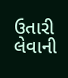ઉતારી લેવાની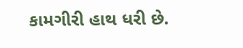કામગીરી હાથ ધરી છે.